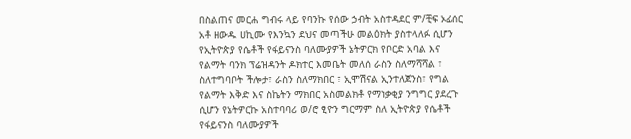በስልጠና መርሐ ግብሩ ላይ የባንኩ የሰው ኃብት አስተዳደር ም/ቺፍ ኦፊሰር አቶ ዘውዱ ሀኪሙ የእንኳን ደህና መጣችሁ መልዕክት ያስተላለፉ ሲሆን የኢትዮጵያ የሴቶች የፋይናንስ ባለሙያዎች ኔትዎርክ የቦርድ አባል እና የልማት ባንክ ፕሬዝዳንት ዶክተር እመቤት መለሰ ራስን ስለማሻሻል ፣ ስለተግባቦት ችሎታ፣ ራስን ስለማክበር ፣ ኢሞሽናል ኢንተለጀንስ፣ የግል የልማት እቅድ እና ስኬትን ማክበር አስመልክቶ የማነቃቂያ ንግግር ያደረጉ ሲሆን የኔትዎርኩ አስተባባሪ ወ/ሮ ፂዮን ግርማም ስለ ኢትዮጵያ የሴቶች የፋይናንስ ባለሙያዎች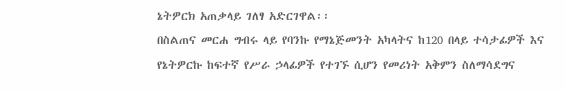ኔትዎርክ አጠቃላይ ገለፃ አድርገዋል፡፡
በስልጠና መርሐ ግብሩ ላይ የባንኩ የማኔጅመንት አካላትና ከ120 በላይ ተሳታፊዎች እና የኔትዎርኩ ከፍተኛ የሥራ ኃላፊዎች የተገኙ ሲሆን የመሪነት አቅምን ስለማሳደግና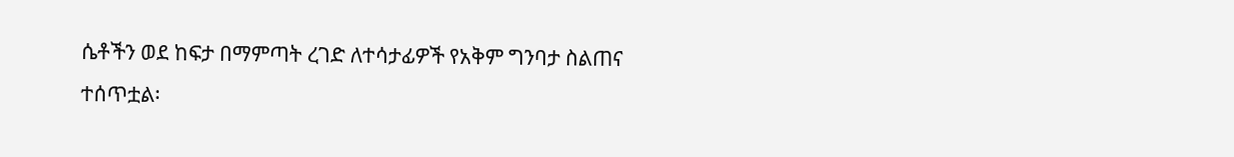ሴቶችን ወደ ከፍታ በማምጣት ረገድ ለተሳታፊዎች የአቅም ግንባታ ስልጠና ተሰጥቷል፡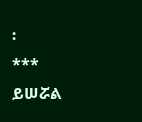፡
***
ይሠሯል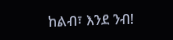ከልብ፣ እንደ ንብ!